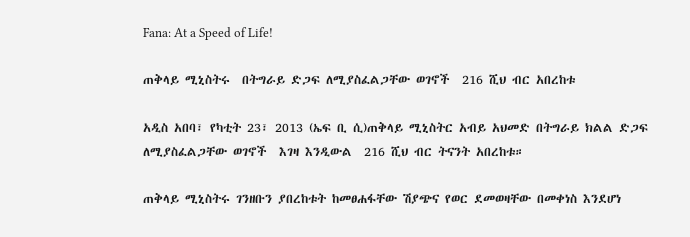Fana: At a Speed of Life!

ጠቅላይ ሚኒስትሩ  በትግራይ ድጋፍ ለሚያስፈልጋቸው ወገኖች  216 ሺህ ብር አበረከቱ

አዲስ አበባ፣ የካቲት 23፣ 2013 (ኤፍ ቢ ሲ)ጠቅላይ ሚኒስትር አብይ አህመድ በትግራይ ክልል ድጋፍ ለሚያስፈልጋቸው ወገኖች  እገዛ እንዲውል  216 ሺህ ብር ትናንት አበረከቱ።

ጠቅላይ ሚኒስትሩ ገንዘቡን ያበረከቱት ከመፀሐፋቸው ሽያጭና የወር ደመወዛቸው በመቀነስ እንደሆነ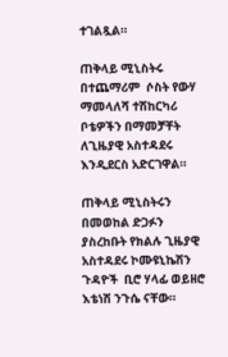ተገልጿል።

ጠቅላይ ሚኒስትሩ በተጨማሪም  ሶስት የውሃ ማመላለሻ ተሽከርካሪ  ቦቴዎችን በማመቻቸት ለጊዜያዊ አስተዳደሩ እንዲደርስ አድርገዋል።

ጠቅላይ ሚኒስትሩን በመወከል ድጋፉን  ያስረከቡት የክልሉ ጊዜያዊ አስተዳደሩ ኮሙዩኒኬሽን ጉዳዮች  ቢሮ ሃላፊ ወይዘሮ እቴነሽ ንጉሴ ናቸው።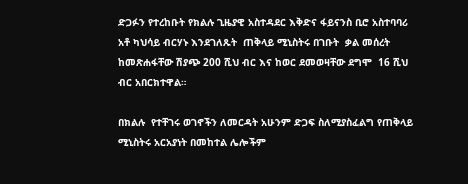ድጋፉን የተረከቡት የክልሉ ጊዜያዊ አስተዳደር እቅድና ፋይናንስ ቢሮ አስተባባሪ  አቶ ካህሳይ ብርሃኑ እንደገለጹት  ጠቅላይ ሚኒስትሩ በገቡት  ቃል መሰረት ከመጽሐፋቸው ሽያጭ 200 ሺህ ብር እና ከወር ደመወዛቸው ደግሞ  16 ሺህ ብር አበርክተዋል።

በክልሉ  የተቸገሩ ወገኖችን ለመርዳት አሁንም ድጋፍ ስለሚያስፈልግ የጠቅላይ ሚኒስትሩ አርአያነት በመከተል ሌሎችም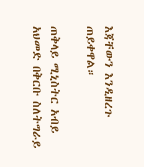እጃቸውን እንዲዘረጉ ጠይቀዋል።

ጠቅላይ ሚኒስትር አብይ አህመድ በቅርቡ ስለትግራይ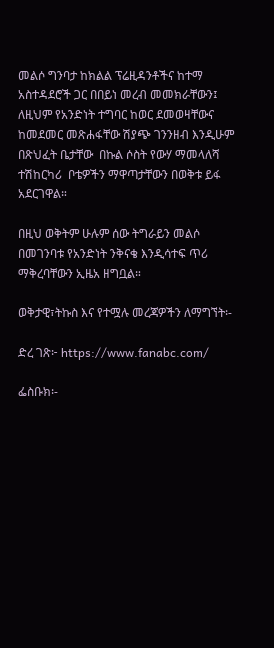መልሶ ግንባታ ከክልል ፕሬዚዳንቶችና ከተማ አስተዳደሮች ጋር በበይነ መረብ መመክራቸውን፤ ለዚህም የአንድነት ተግባር ከወር ደመወዛቸውና ከመደመር መጽሐፋቸው ሽያጭ ገንንዘብ እንዲሁም በጽህፈት ቤታቸው  በኩል ሶስት የውሃ ማመላለሻ ተሽከርካሪ  ቦቴዎችን ማዋጣታቸውን በወቅቱ ይፋ አደርገዋል።

በዚህ ወቅትም ሁሉም ሰው ትግራይን መልሶ በመገንባቱ የአንድነት ንቅናቄ እንዲሳተፍ ጥሪ  ማቅረባቸውን ኢዜአ ዘግቧል።

ወቅታዊ፣ትኩስ እና የተሟሉ መረጃዎችን ለማግኘት፡-

ድረ ገጽ፦ https://www.fanabc.com/

ፌስቡክ፡-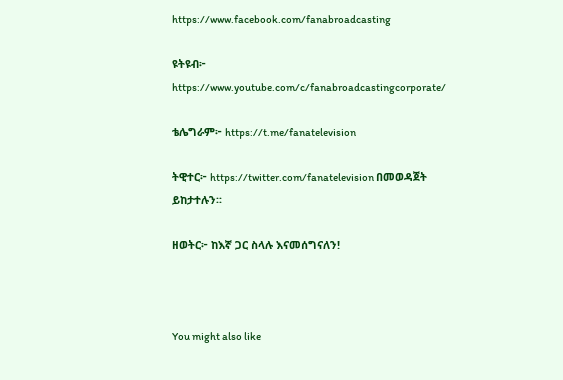https://www.facebook.com/fanabroadcasting

ዩትዩብ፦ https://www.youtube.com/c/fanabroadcastingcorporate/

ቴሌግራም፦ https://t.me/fanatelevision

ትዊተር፦ https://twitter.com/fanatelevision በመወዳጀት ይከታተሉን፡፡

ዘወትር፦ ከእኛ ጋር ስላሉ እናመሰግናለን!



You might also like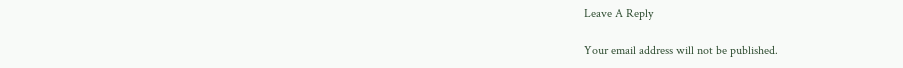Leave A Reply

Your email address will not be published.